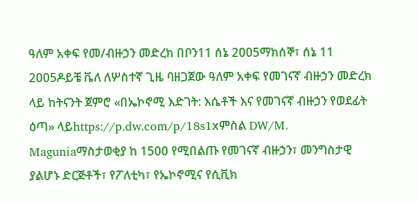ዓለም አቀፍ የመ/ብዙኃን መድረክ በቦን11 ሰኔ 2005ማክሰኞ፣ ሰኔ 11 2005ዶይቼ ቬለ ለሦስተኛ ጊዜ ባዘጋጀው ዓለም አቀፍ የመገናኛ ብዙኃን መድረክ ላይ ከትናንት ጀምሮ «በኤኮኖሚ እድገት: እሴቶች እና የመገናኛ ብዙኃን የወደፊት ዕጣ» ላይhttps://p.dw.com/p/18s1xምስል DW/M. Maguniaማስታወቂያ ከ 1500 የሚበልጡ የመገናኛ ብዙኃን፣ መንግስታዊ ያልሆኑ ድርጅቶች፣ የፖለቲካ፣ የኤኮኖሚና የሲቪክ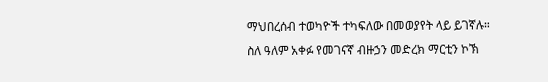ማህበረሰብ ተወካዮች ተካፍለው በመወያየት ላይ ይገኛሉ። ስለ ዓለም አቀፉ የመገናኛ ብዙኃን መድረክ ማርቲን ኮኽ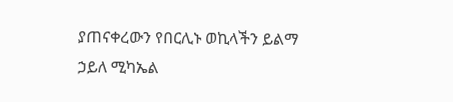ያጠናቀረውን የበርሊኑ ወኪላችን ይልማ ኃይለ ሚካኤል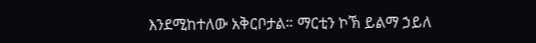እንደሚከተለው አቅርቦታል። ማርቲን ኮኽ ይልማ ኃይለ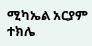ሚካኤል አርያም ተክሌ